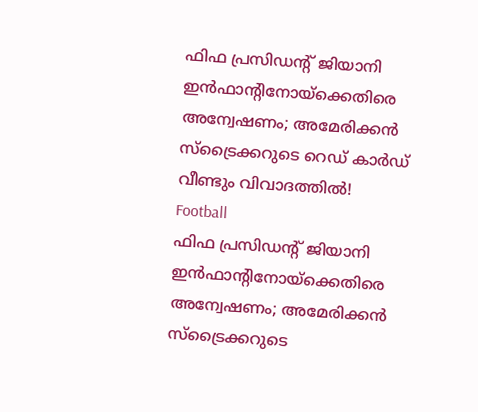ഫിഫ പ്രസിഡന്റ് ജിയാനി ഇന്‍ഫാന്റിനോയ്‌ക്കെതിരെ അന്വേഷണം; അമേരിക്കന്‍ സ്‌ട്രൈക്കറുടെ റെഡ് കാര്‍ഡ് വീണ്ടും വിവാദത്തില്‍!
Football
ഫിഫ പ്രസിഡന്റ് ജിയാനി ഇന്‍ഫാന്റിനോയ്‌ക്കെതിരെ അന്വേഷണം; അമേരിക്കന്‍ സ്‌ട്രൈക്കറുടെ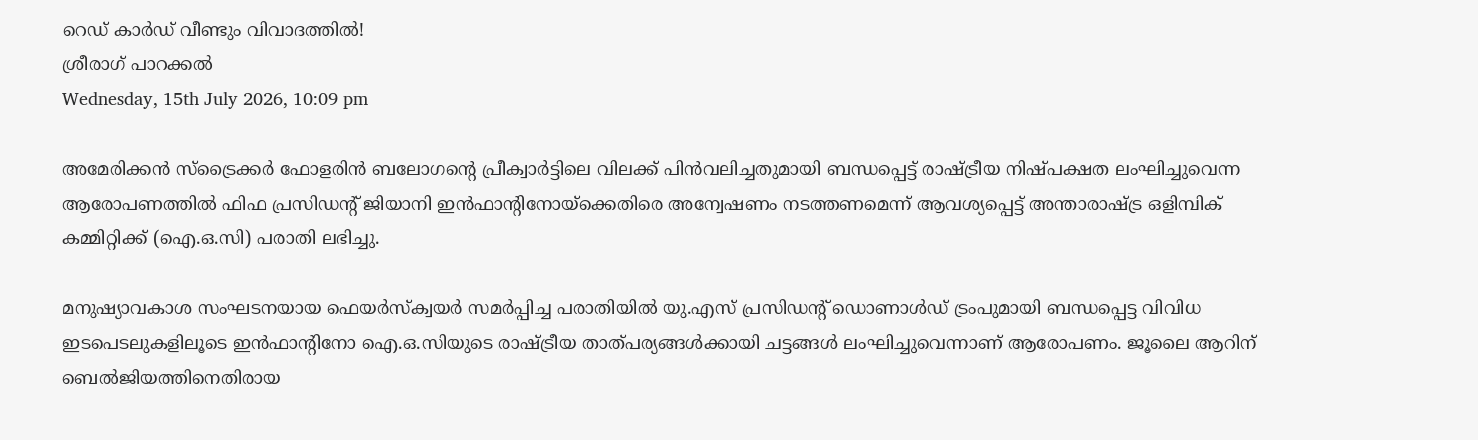റെഡ് കാര്‍ഡ് വീണ്ടും വിവാദത്തില്‍!
ശ്രീരാഗ് പാറക്കല്‍
Wednesday, 15th July 2026, 10:09 pm

അമേരിക്കന്‍ സ്‌ട്രൈക്കര്‍ ഫോളരിന്‍ ബലോഗന്റെ പ്രീക്വാര്‍ട്ടിലെ വിലക്ക് പിന്‍വലിച്ചതുമായി ബന്ധപ്പെട്ട് രാഷ്ട്രീയ നിഷ്പക്ഷത ലംഘിച്ചുവെന്ന ആരോപണത്തില്‍ ഫിഫ പ്രസിഡന്റ് ജിയാനി ഇന്‍ഫാന്റിനോയ്‌ക്കെതിരെ അന്വേഷണം നടത്തണമെന്ന് ആവശ്യപ്പെട്ട് അന്താരാഷ്ട്ര ഒളിമ്പിക് കമ്മിറ്റിക്ക് (ഐ.ഒ.സി) പരാതി ലഭിച്ചു.

മനുഷ്യാവകാശ സംഘടനയായ ഫെയര്‍സ്‌ക്വയര്‍ സമര്‍പ്പിച്ച പരാതിയില്‍ യു.എസ് പ്രസിഡന്റ് ഡൊണാള്‍ഡ് ട്രംപുമായി ബന്ധപ്പെട്ട വിവിധ ഇടപെടലുകളിലൂടെ ഇന്‍ഫാന്റിനോ ഐ.ഒ.സിയുടെ രാഷ്ട്രീയ താത്പര്യങ്ങള്‍ക്കായി ചട്ടങ്ങള്‍ ലംഘിച്ചുവെന്നാണ് ആരോപണം. ജൂലൈ ആറിന് ബെല്‍ജിയത്തിനെതിരായ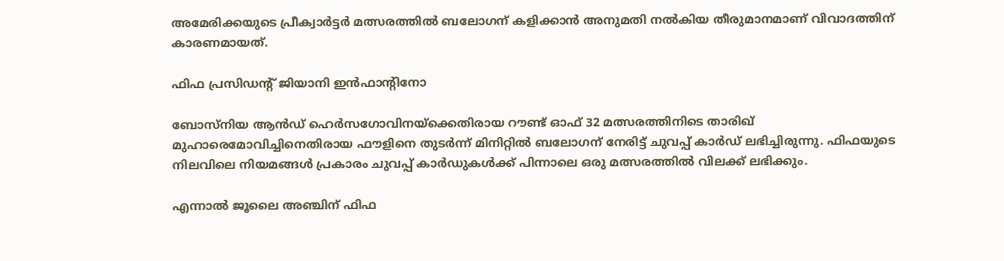അമേരിക്കയുടെ പ്രീക്വാര്‍ട്ടര്‍ മത്സരത്തില്‍ ബലോഗന് കളിക്കാന്‍ അനുമതി നല്‍കിയ തീരുമാനമാണ് വിവാദത്തിന് കാരണമായത്.

ഫിഫ പ്രസിഡന്റ് ജിയാനി ഇന്‍ഫാന്റിനോ

ബോസ്നിയ ആന്‍ഡ് ഹെര്‍സഗോവിനയ്‌ക്കെതിരായ റൗണ്ട് ഓഫ് 32 മത്സരത്തിനിടെ താരിഖ് മുഹാരെമോവിച്ചിനെതിരായ ഫൗളിനെ തുടര്‍ന്ന് മിനിറ്റില്‍ ബലോഗന് നേരിട്ട് ചുവപ്പ് കാര്‍ഡ് ലഭിച്ചിരുന്നു. ഫിഫയുടെ നിലവിലെ നിയമങ്ങള്‍ പ്രകാരം ചുവപ്പ് കാര്‍ഡുകള്‍ക്ക് പിന്നാലെ ഒരു മത്സരത്തില്‍ വിലക്ക് ലഭിക്കും.

എന്നാല്‍ ജൂലൈ അഞ്ചിന് ഫിഫ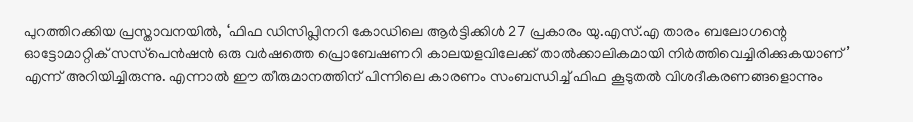പുറത്തിറക്കിയ പ്രസ്താവനയില്‍, ‘ഫിഫ ഡിസിപ്ലിനറി കോഡിലെ ആര്‍ട്ടിക്കിള്‍ 27 പ്രകാരം യു.എസ്.എ താരം ബലോഗന്റെ ഓട്ടോമാറ്റിക് സസ്‌പെന്‍ഷന്‍ ഒരു വര്‍ഷത്തെ പ്രൊബേഷണറി കാലയളവിലേക്ക് താല്‍ക്കാലികമായി നിര്‍ത്തിവെച്ചിരിക്കുകയാണ്’ എന്ന് അറിയിച്ചിരുന്നു. എന്നാല്‍ ഈ തീരുമാനത്തിന് പിന്നിലെ കാരണം സംബന്ധിച്ച് ഫിഫ കൂടുതല്‍ വിശദീകരണങ്ങളൊന്നും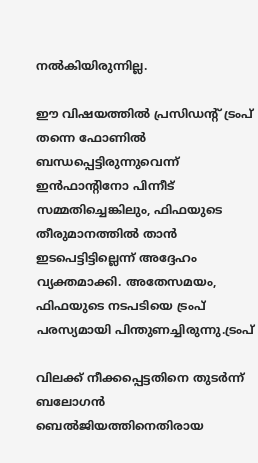നല്‍കിയിരുന്നില്ല.

ഈ വിഷയത്തില്‍ പ്രസിഡന്റ് ട്രംപ് തന്നെ ഫോണില്‍ ബന്ധപ്പെട്ടിരുന്നുവെന്ന് ഇന്‍ഫാന്റിനോ പിന്നീട് സമ്മതിച്ചെങ്കിലും, ഫിഫയുടെ തീരുമാനത്തില്‍ താന്‍ ഇടപെട്ടിട്ടില്ലെന്ന് അദ്ദേഹം വ്യക്തമാക്കി. അതേസമയം, ഫിഫയുടെ നടപടിയെ ട്രംപ് പരസ്യമായി പിന്തുണച്ചിരുന്നു.ട്രംപ്

വിലക്ക് നീക്കപ്പെട്ടതിനെ തുടര്‍ന്ന് ബലോഗന്‍ ബെല്‍ജിയത്തിനെതിരായ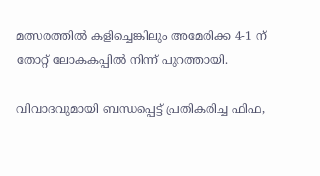മത്സരത്തില്‍ കളിച്ചെങ്കിലും അമേരിക്ക 4-1 ന് തോറ്റ് ലോകകപ്പില്‍ നിന്ന് പുറത്തായി.

വിവാദവുമായി ബന്ധപ്പെട്ട് പ്രതികരിച്ച ഫിഫ,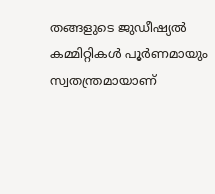തങ്ങളുടെ ജുഡീഷ്യല്‍ കമ്മിറ്റികള്‍ പൂര്‍ണമായും സ്വതന്ത്രമായാണ്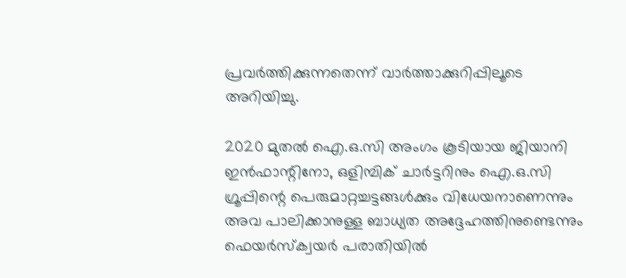പ്രവര്‍ത്തിക്കുന്നതെന്ന് വാര്‍ത്താക്കുറിപ്പിലൂടെ അറിയിച്ചു.

2020 മുതല്‍ ഐ.ഒ.സി അംഗം കൂടിയായ ജിയാനി ഇന്‍ഫാന്റിനോ, ഒളിമ്പിക് ചാര്‍ട്ടറിനും ഐ.ഒ.സി ഗ്രൂപ്പിന്റെ പെരുമാറ്റച്ചട്ടങ്ങള്‍ക്കും വിധേയനാണെന്നും അവ പാലിക്കാനുള്ള ബാധ്യത അദ്ദേഹത്തിനുണ്ടെന്നും ഫെയര്‍സ്‌ക്വയര്‍ പരാതിയില്‍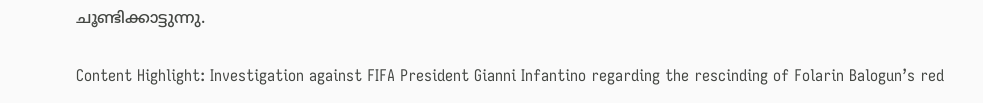ചൂണ്ടിക്കാട്ടുന്നു.

Content Highlight: Investigation against FIFA President Gianni Infantino regarding the rescinding of Folarin Balogun’s red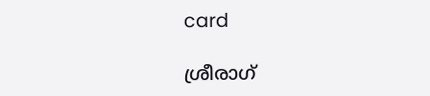card

ശ്രീരാഗ്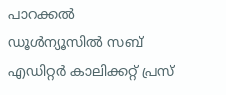പാറക്കല്‍
ഡൂള്‍ന്യൂസില്‍ സബ് എഡിറ്റര്‍ കാലിക്കറ്റ് പ്രസ്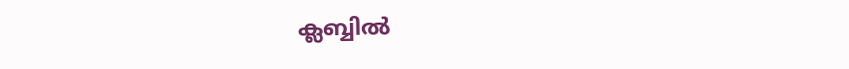ക്ലബ്ബില്‍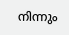നിന്നും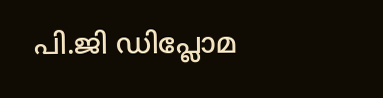പി.ജി ഡിപ്ലോമ